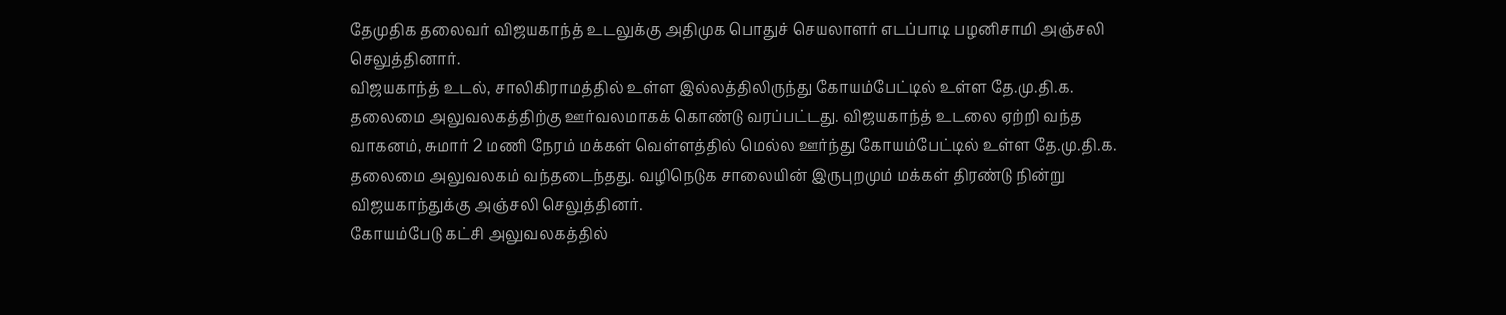தேமுதிக தலைவர் விஜயகாந்த் உடலுக்கு அதிமுக பொதுச் செயலாளர் எடப்பாடி பழனிசாமி அஞ்சலி செலுத்தினார்.
விஜயகாந்த் உடல், சாலிகிராமத்தில் உள்ள இல்லத்திலிருந்து கோயம்பேட்டில் உள்ள தே.மு.தி.க. தலைமை அலுவலகத்திற்கு ஊர்வலமாகக் கொண்டு வரப்பட்டது. விஜயகாந்த் உடலை ஏற்றி வந்த வாகனம், சுமார் 2 மணி நேரம் மக்கள் வெள்ளத்தில் மெல்ல ஊர்ந்து கோயம்பேட்டில் உள்ள தே.மு.தி.க. தலைமை அலுவலகம் வந்தடைந்தது. வழிநெடுக சாலையின் இருபுறமும் மக்கள் திரண்டு நின்று விஜயகாந்துக்கு அஞ்சலி செலுத்தினர்.
கோயம்பேடு கட்சி அலுவலகத்தில்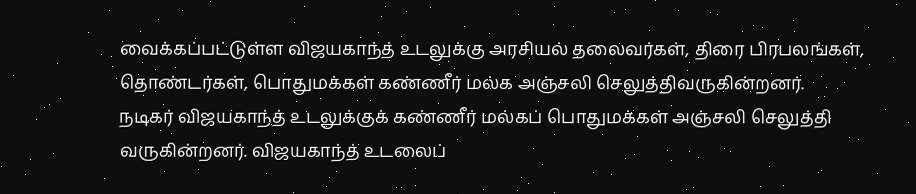வைக்கப்பட்டுள்ள விஜயகாந்த் உடலுக்கு அரசியல் தலைவர்கள், திரை பிரபலங்கள், தொண்டர்கள், பொதுமக்கள் கண்ணீர் மல்க அஞ்சலி செலுத்திவருகின்றனர்.
நடிகர் விஜயகாந்த் உடலுக்குக் கண்ணீர் மல்கப் பொதுமக்கள் அஞ்சலி செலுத்தி வருகின்றனர். விஜயகாந்த் உடலைப்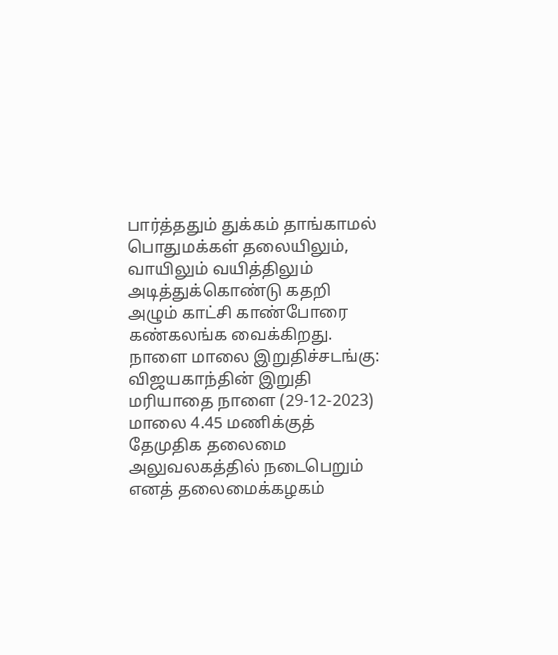பார்த்ததும் துக்கம் தாங்காமல் பொதுமக்கள் தலையிலும், வாயிலும் வயித்திலும் அடித்துக்கொண்டு கதறி அழும் காட்சி காண்போரை கண்கலங்க வைக்கிறது.
நாளை மாலை இறுதிச்சடங்கு:
விஜயகாந்தின் இறுதி மரியாதை நாளை (29-12-2023) மாலை 4.45 மணிக்குத் தேமுதிக தலைமை அலுவலகத்தில் நடைபெறும் எனத் தலைமைக்கழகம்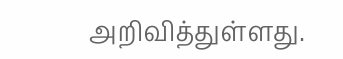அறிவித்துள்ளது.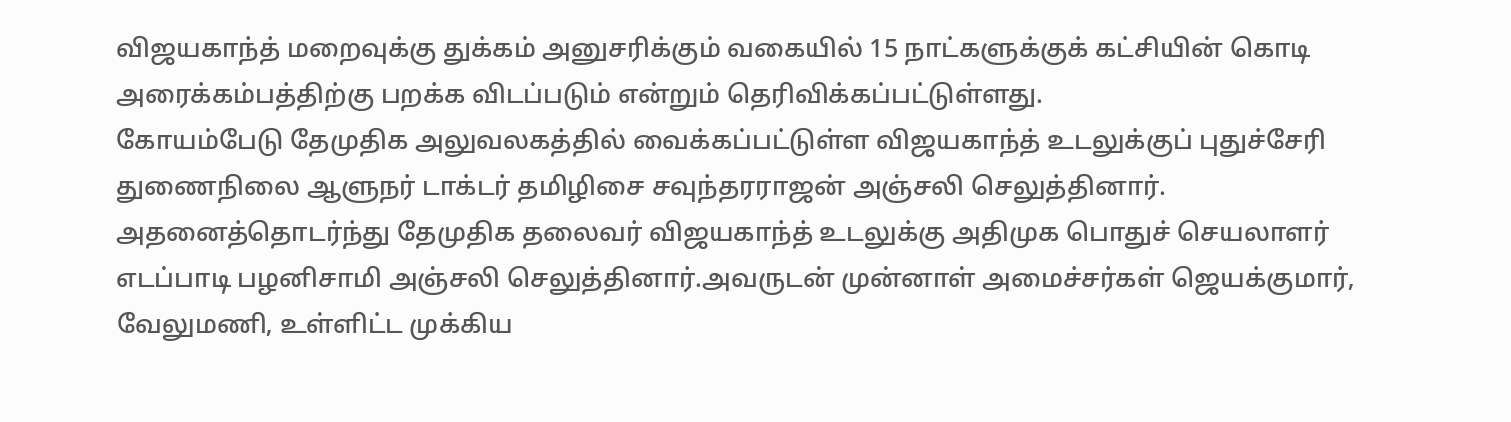விஜயகாந்த் மறைவுக்கு துக்கம் அனுசரிக்கும் வகையில் 15 நாட்களுக்குக் கட்சியின் கொடி அரைக்கம்பத்திற்கு பறக்க விடப்படும் என்றும் தெரிவிக்கப்பட்டுள்ளது.
கோயம்பேடு தேமுதிக அலுவலகத்தில் வைக்கப்பட்டுள்ள விஜயகாந்த் உடலுக்குப் புதுச்சேரி துணைநிலை ஆளுநர் டாக்டர் தமிழிசை சவுந்தரராஜன் அஞ்சலி செலுத்தினார்.
அதனைத்தொடர்ந்து தேமுதிக தலைவர் விஜயகாந்த் உடலுக்கு அதிமுக பொதுச் செயலாளர் எடப்பாடி பழனிசாமி அஞ்சலி செலுத்தினார்.அவருடன் முன்னாள் அமைச்சர்கள் ஜெயக்குமார், வேலுமணி, உள்ளிட்ட முக்கிய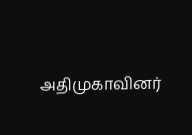அதிமுகாவினர்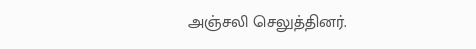அஞ்சலி செலுத்தினர்.